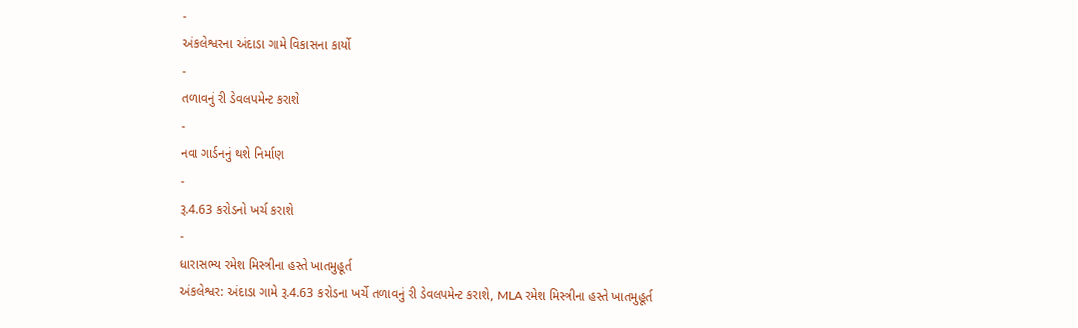-
અંકલેશ્વરના અંદાડા ગામે વિકાસના કાર્યો
-
તળાવનું રી ડેવલપમેન્ટ કરાશે
-
નવા ગાર્ડનનું થશે નિર્માણ
-
રૂ.4.63 કરોડનો ખર્ચ કરાશે
-
ધારાસભ્ય રમેશ મિસ્ત્રીના હસ્તે ખાતમુહૂર્ત
અંકલેશ્વર: અંદાડા ગામે રૂ.4.63 કરોડના ખર્ચે તળાવનું રી ડેવલપમેન્ટ કરાશે, MLA રમેશ મિસ્ત્રીના હસ્તે ખાતમુહૂર્ત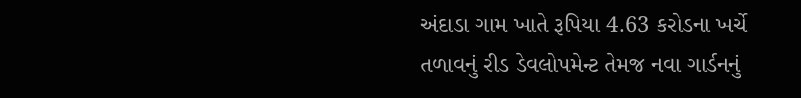અંદાડા ગામ ખાતે રૂપિયા 4.63 કરોડના ખર્ચે તળાવનું રીડ ડેવલોપમેન્ટ તેમજ નવા ગાર્ડનનું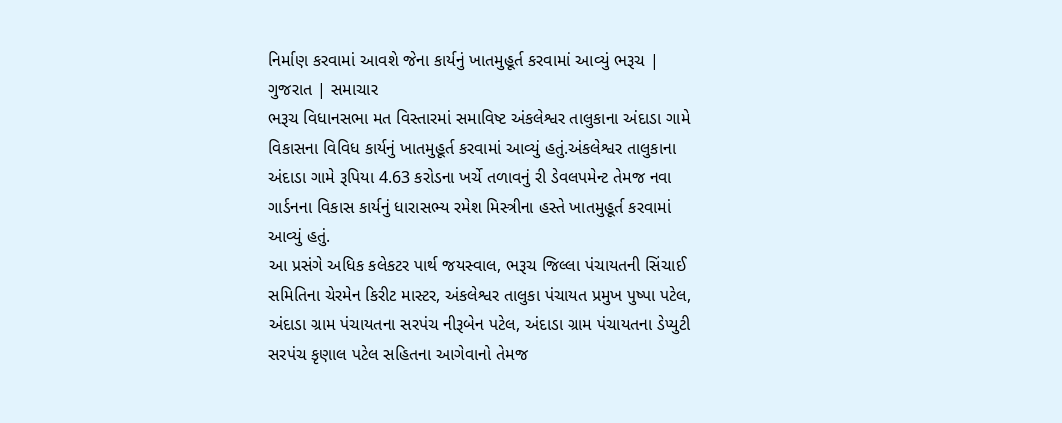નિર્માણ કરવામાં આવશે જેના કાર્યનું ખાતમુહૂર્ત કરવામાં આવ્યું ભરૂચ | ગુજરાત | સમાચાર
ભરૂચ વિધાનસભા મત વિસ્તારમાં સમાવિષ્ટ અંકલેશ્વર તાલુકાના અંદાડા ગામે વિકાસના વિવિધ કાર્યનું ખાતમુહૂર્ત કરવામાં આવ્યું હતું.અંકલેશ્વર તાલુકાના અંદાડા ગામે રૂપિયા 4.63 કરોડના ખર્ચે તળાવનું રી ડેવલપમેન્ટ તેમજ નવા ગાર્ડનના વિકાસ કાર્યનું ધારાસભ્ય રમેશ મિસ્ત્રીના હસ્તે ખાતમુહૂર્ત કરવામાં આવ્યું હતું.
આ પ્રસંગે અધિક કલેકટર પાર્થ જયસ્વાલ, ભરૂચ જિલ્લા પંચાયતની સિંચાઈ સમિતિના ચેરમેન કિરીટ માસ્ટર, અંકલેશ્વર તાલુકા પંચાયત પ્રમુખ પુષ્પા પટેલ, અંદાડા ગ્રામ પંચાયતના સરપંચ નીરૂબેન પટેલ, અંદાડા ગ્રામ પંચાયતના ડેપ્યુટી સરપંચ કૃણાલ પટેલ સહિતના આગેવાનો તેમજ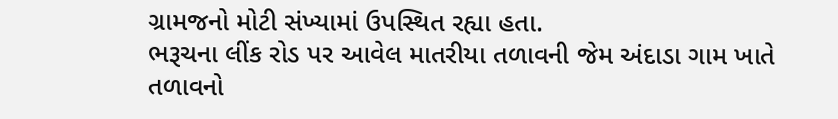ગ્રામજનો મોટી સંખ્યામાં ઉપસ્થિત રહ્યા હતા.
ભરૂચના લીંક રોડ પર આવેલ માતરીયા તળાવની જેમ અંદાડા ગામ ખાતે તળાવનો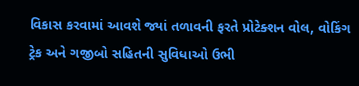વિકાસ કરવામાં આવશે જ્યાં તળાવની ફરતે પ્રોટેક્શન વોલ, વોકિંગ ટ્રેક અને ગજીબો સહિતની સુવિધાઓ ઉભી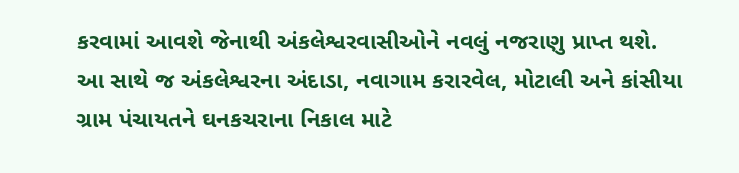કરવામાં આવશે જેનાથી અંકલેશ્વરવાસીઓને નવલું નજરાણુ પ્રાપ્ત થશે. આ સાથે જ અંકલેશ્વરના અંદાડા, નવાગામ કરારવેલ, મોટાલી અને કાંસીયા ગ્રામ પંચાયતને ઘનકચરાના નિકાલ માટે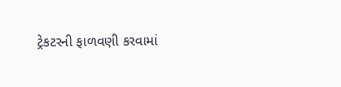ટ્રેકટરની ફાળવણી કરવામાં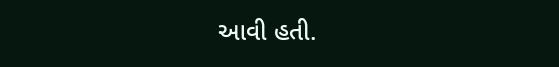આવી હતી.